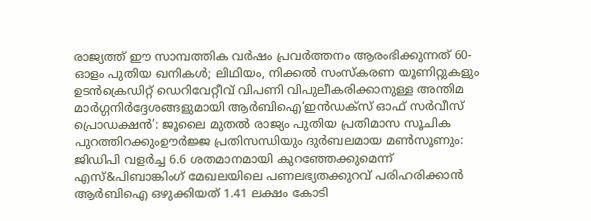രാജ്യത്ത് ഈ സാമ്പത്തിക വർഷം പ്രവർത്തനം ആരംഭിക്കുന്നത് 60-ഓളം പുതിയ ഖനികൾ; ലിഥിയം, നിക്കൽ സംസ്‌കരണ യൂണിറ്റുകളും ഉടൻക്രെഡിറ്റ് ഡെറിവേറ്റീവ് വിപണി വിപുലീകരിക്കാനുള്ള അന്തിമ മാർഗ്ഗനിർദ്ദേശങ്ങളുമായി ആർബിഐ‘ഇൻഡക്സ് ഓഫ് സർവീസ് പ്രൊഡക്ഷൻ’: ജൂലൈ മുതൽ രാജ്യം പുതിയ പ്രതിമാസ സൂചിക പുറത്തിറക്കുംഊർജ്ജ പ്രതിസന്ധിയും ദുർബലമായ മൺസൂണും: ജിഡിപി വളർച്ച 6.6 ശതമാനമായി കുറഞ്ഞേക്കുമെന്ന് എസ്&പിബാങ്കിംഗ് മേഖലയിലെ പണലഭ്യതക്കുറവ് പരിഹരിക്കാൻ ആർബിഐ ഒഴുക്കിയത് 1.41 ലക്ഷം കോടി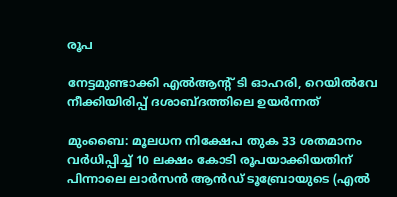രൂപ

നേട്ടമുണ്ടാക്കി എല്‍ആന്റ് ടി ഓഹരി, റെയില്‍വേ നീക്കിയിരിപ്പ് ദശാബ്ദത്തിലെ ഉയര്‍ന്നത്

മുംബൈ: മൂലധന നിക്ഷേപ തുക 33 ശതമാനം വര്‍ധിപ്പിച്ച് 10 ലക്ഷം കോടി രൂപയാക്കിയതിന് പിന്നാലെ ലാര്‍സന്‍ ആന്‍ഡ് ടൂബ്രോയുടെ (എല്‍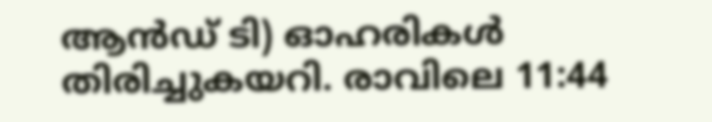ആന്‍ഡ് ടി) ഓഹരികള്‍ തിരിച്ചുകയറി. രാവിലെ 11:44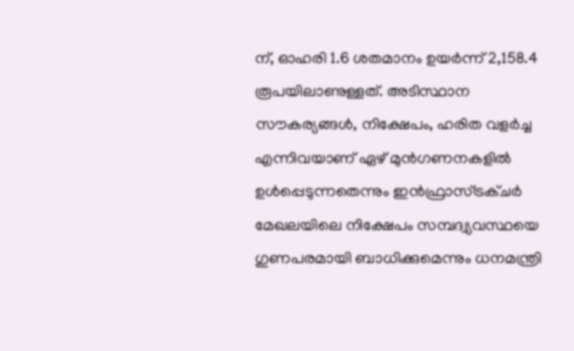ന്, ഓഹരി 1.6 ശതമാനം ഉയര്‍ന്ന് 2,158.4 രൂപയിലാണുള്ളത്. അടിസ്ഥാന സൗകര്യങ്ങള്‍, നിക്ഷേപം, ഹരിത വളര്‍ച്ച എന്നിവയാണ് ഏഴ് മുന്‍ഗണനകളില്‍ ഉള്‍പ്പെടുന്നതെന്നും ഇന്‍ഫ്രാസ്ട്രക്ചര്‍ മേഖലയിലെ നിക്ഷേപം സമ്പദ്വ്യവസ്ഥയെ ഗുണപരമായി ബാധിക്കുമെന്നും ധനമന്ത്രി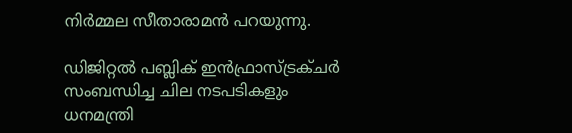നിര്‍മ്മല സീതാരാമന്‍ പറയുന്നു.

ഡിജിറ്റല്‍ പബ്ലിക് ഇന്‍ഫ്രാസ്ട്രക്ചര്‍ സംബന്ധിച്ച ചില നടപടികളും ധനമന്ത്രി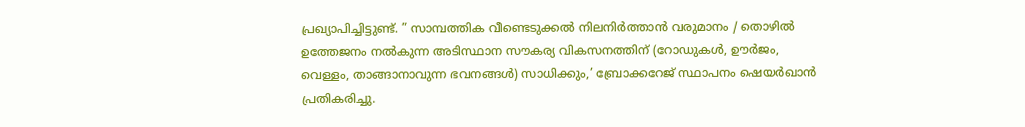പ്രഖ്യാപിച്ചിട്ടുണ്ട്. ” സാമ്പത്തിക വീണ്ടെടുക്കല്‍ നിലനിര്‍ത്താന്‍ വരുമാനം / തൊഴില്‍ ഉത്തേജനം നല്‍കുന്ന അടിസ്ഥാന സൗകര്യ വികസനത്തിന് (റോഡുകള്‍, ഊര്‍ജം, വെള്ളം, താങ്ങാനാവുന്ന ഭവനങ്ങള്‍) സാധിക്കും,’ ബ്രോക്കറേജ് സ്ഥാപനം ഷെയര്‍ഖാന്‍ പ്രതികരിച്ചു.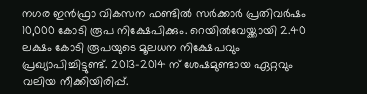നഗര ഇന്‍ഫ്രാ വികസന ഫണ്ടില്‍ സര്‍ക്കാര്‍ പ്രതിവര്‍ഷം 10,000 കോടി രൂപ നിക്ഷേപിക്കും. റെയില്‍വേയ്ക്കായി 2.40 ലക്ഷം കോടി രൂപയുടെ മൂലധന നിക്ഷേപവും പ്രഖ്യാപിച്ചിട്ടുണ്ട്. 2013-2014 ന് ശേഷമുണ്ടായ ഏറ്റവും വലിയ നീക്കിയിരിപ്പ്.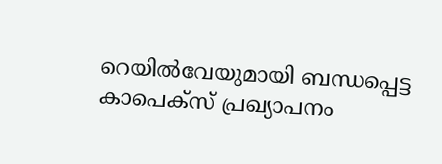റെയില്‍വേയുമായി ബന്ധപ്പെട്ട കാപെക്സ് പ്രഖ്യാപനം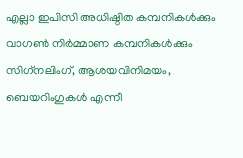എല്ലാ ഇപിസി അധിഷ്ഠിത കമ്പനികള്‍ക്കും വാഗണ്‍ നിര്‍മ്മാണ കമ്പനികള്‍ക്കും സിഗ്‌നലിംഗ്, ആശയവിനിമയം, ബെയറിംഗുകള്‍ എന്നീ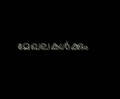മേഖലകള്‍ക്കും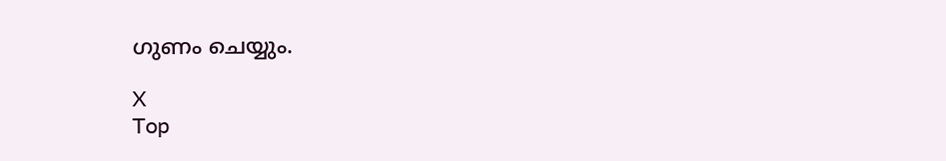ഗുണം ചെയ്യും.

X
Top